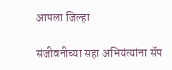आपला जिल्हा

संजीवनीच्या सहा अभियंत्यांना सॅप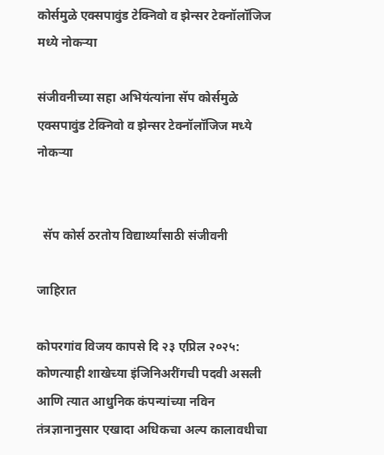कोर्समुळे एक्सपावुंड टेक्निवो व झेन्सर टेक्नॉलॉजिज मध्ये नोकऱ्या

संजीवनीच्या सहा अभियंत्यांना सॅप कोर्समुळे एक्सपावुंड टेक्निवो व झेन्सर टेक्नॉलॉजिज मध्ये नोकऱ्या


  सॅप कोर्स ठरतोय विद्यार्थ्यांसाठी संजीवनी

जाहिरात

कोपरगांव विजय कापसे दि २३ एप्रिल २०२५: कोणत्याही शाखेच्या इंजिनिअरींगची पदवी असली आणि त्यात आधुनिक कंपन्यांच्या नविन तंत्रज्ञानानुसार एखादा अधिकचा अल्प कालावधीचा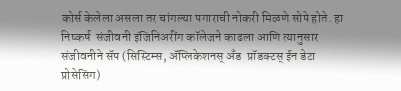कोर्स केलेला असला तर चांगल्या पगाराची नोकरी मिळणे सोपे होते. हा निष्कर्ष  संजीवनी इंजिनिअरींग कॉलेजने काढला आणि त्यानुसार संजीवनीने सॅप (सिस्टिम्स, ॲप्लिकेशनस् अँड  प्रॉडक्टस् ईन डेटा प्रोसेसिंग)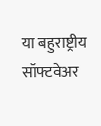या बहुराष्ट्रीय  सॉफ्टवेअर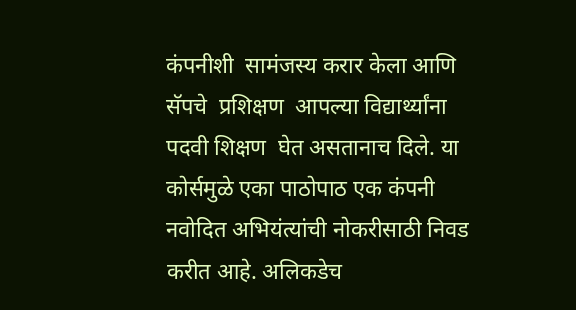कंपनीशी  सामंजस्य करार केला आणि सॅपचे  प्रशिक्षण  आपल्या विद्यार्थ्यांना पदवी शिक्षण  घेत असतानाच दिले. या कोर्समुळे एका पाठोपाठ एक कंपनी नवोदित अभियंत्यांची नोकरीसाठी निवड करीत आहे. अलिकडेच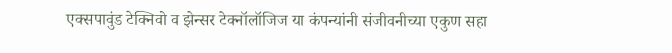एक्सपावुंड टेक्निवो व झेन्सर टेक्नॉलॉजिज या कंपन्यांनी संजीवनीच्या एकुण सहा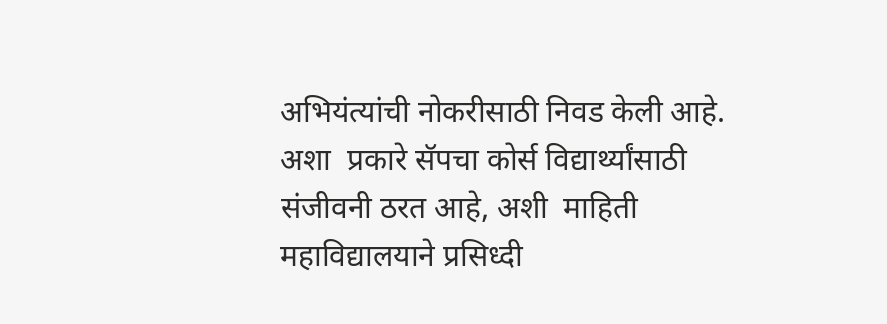अभियंत्यांची नोकरीसाठी निवड केली आहे. अशा  प्रकारे सॅपचा कोर्स विद्यार्थ्यांसाठी संजीवनी ठरत आहे, अशी  माहिती महाविद्यालयाने प्रसिध्दी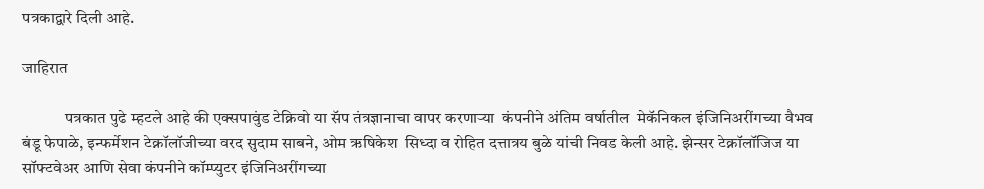पत्रकाद्वारे दिली आहे.

जाहिरात

             पत्रकात पुढे म्हटले आहे की एक्सपावुंड टेक्निवो या सॅप तंत्रज्ञानाचा वापर करणाऱ्या  कंपनीने अंतिम वर्षातील  मेकॅनिकल इंजिनिअरींगच्या वैभव बंडू फेपाळे, इन्फर्मेशन टेक्नॉलॉजीच्या वरद सुदाम साबने, ओम ऋषिकेश  सिध्दा व रोहित दत्तात्रय बुळे यांची निवड केली आहे. झेन्सर टेक्नॉलॉजिज या सॉफ्टवेअर आणि सेवा कंपनीने कॉम्प्युटर इंजिनिअरींगच्या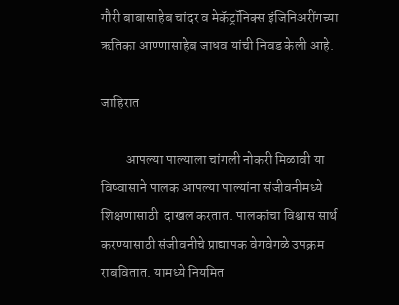गौरी बाबासाहेब चांदर व मेकॅट्रॉनिक्स इंजिनिअरींगच्या ऋतिका आण्णासाहेब जाधव यांची निवड केली आहे.

जाहिरात

         आपल्या पाल्याला चांगली नोकरी मिळावी या विष्वासाने पालक आपल्या पाल्यांना संजीवनीमध्ये शिक्षणासाठी  दाखल करतात. पालकांचा विश्वास सार्थ करण्यासाठी संजीवनीचे प्राद्यापक वेगवेगळे उपक्रम राबवितात. यामध्ये नियमित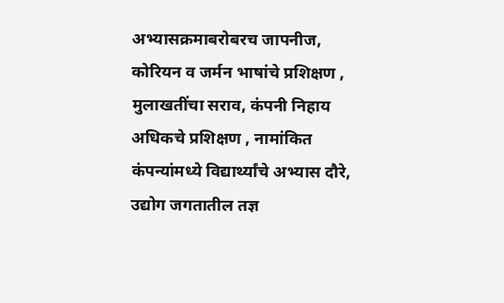अभ्यासक्रमाबरोबरच जापनीज, कोरियन व जर्मन भाषांचे प्रशिक्षण , मुलाखतींचा सराव, कंपनी निहाय अधिकचे प्रशिक्षण , नामांकित कंपन्यांमध्ये विद्यार्थ्यांचे अभ्यास दौरे, उद्योग जगतातील तज्ञ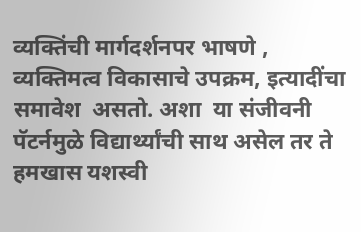व्यक्तिंची मार्गदर्शनपर भाषणे , व्यक्तिमत्व विकासाचे उपक्रम, इत्यादींचा समावेश  असतो. अशा  या संजीवनी पॅटर्नमुळे विद्यार्थ्यांची साथ असेल तर ते हमखास यशस्वी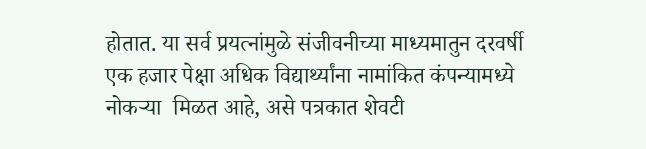होतात. या सर्व प्रयत्नांमुळे संजीवनीच्या माध्यमातुन दरवर्षी  एक हजार पेक्षा अधिक विद्यार्थ्यांना नामांकित कंपन्यामध्ये नोकऱ्या  मिळत आहे, असे पत्रकात शेवटी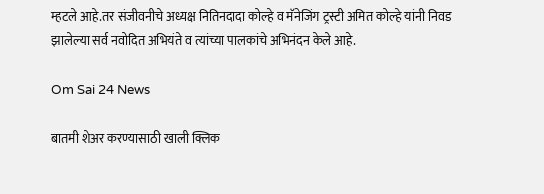म्हटले आहे.तर संजीवनीचे अध्यक्ष नितिनदादा कोल्हे व मॅनेजिंग ट्रस्टी अमित कोल्हे यांनी निवड झालेल्या सर्व नवोदित अभियंते व त्यांच्या पालकांचे अभिनंदन केले आहे.

Om Sai 24 News

बातमी शेअर करण्यासाठी खाली क्लिक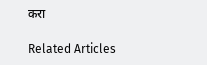करा

Related Articles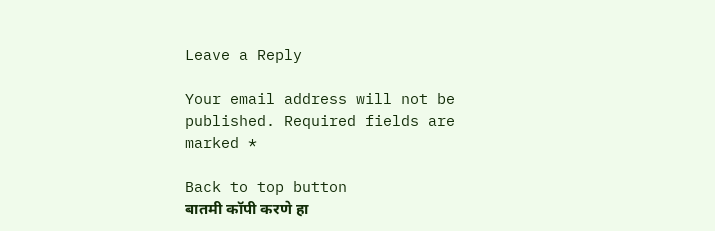Leave a Reply

Your email address will not be published. Required fields are marked *

Back to top button
बातमी कॉपी करणे हा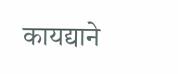कायद्याने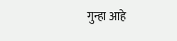गुन्हा आहे